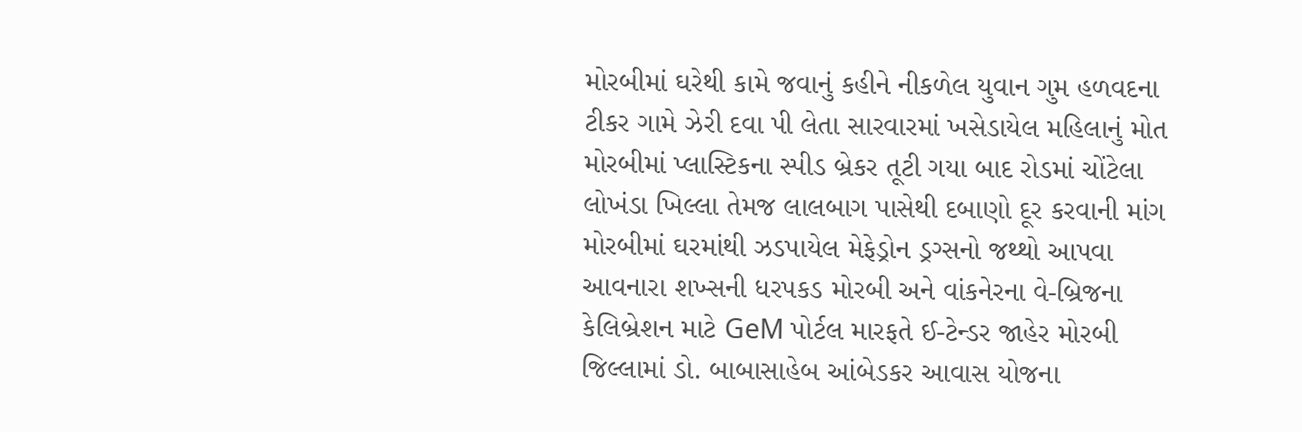મોરબીમાં ઘરેથી કામે જવાનું કહીને નીકળેલ યુવાન ગુમ હળવદના ટીકર ગામે ઝેરી દવા પી લેતા સારવારમાં ખસેડાયેલ મહિલાનું મોત મોરબીમાં પ્લાસ્ટિકના સ્પીડ બ્રેકર તૂટી ગયા બાદ રોડમાં ચોંટેલા લોખંડા ખિલ્લા તેમજ લાલબાગ પાસેથી દબાણો દૂર કરવાની માંગ મોરબીમાં ઘરમાંથી ઝડપાયેલ મેફેડ્રોન ડ્રગ્સનો જથ્થો આપવા આવનારા શખ્સની ધરપકડ મોરબી અને વાંકનેરના વે-બ્રિજના કેલિબ્રેશન માટે GeM પોર્ટલ મારફતે ઈ-ટેન્ડર જાહેર મોરબી જિલ્લામાં ડો. બાબાસાહેબ આંબેડકર આવાસ યોજના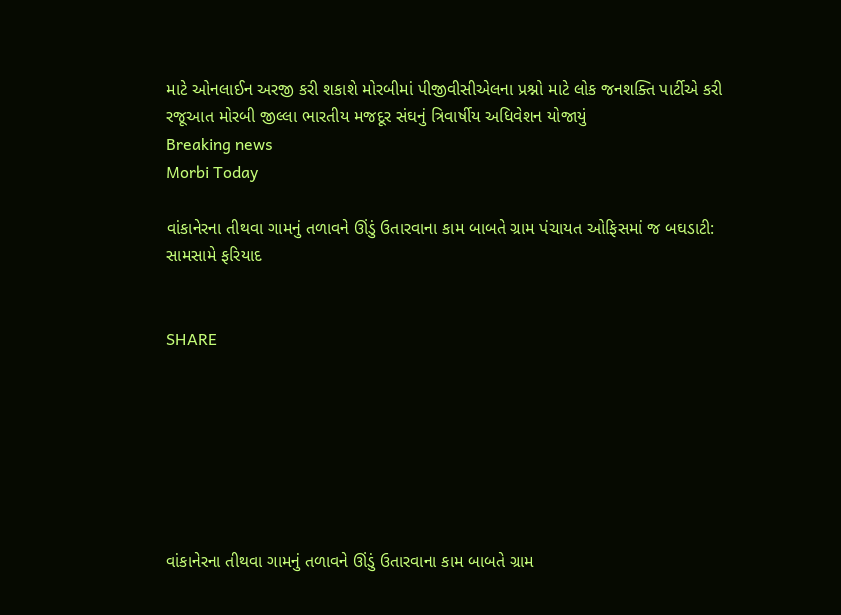માટે ઓનલાઈન અરજી કરી શકાશે મોરબીમાં પીજીવીસીએલના પ્રશ્નો માટે લોક જનશક્તિ પાર્ટીએ કરી રજૂઆત મોરબી જીલ્લા ભારતીય મજદૂર સંઘનું ત્રિવાર્ષીય અધિવેશન યોજાયું
Breaking news
Morbi Today

વાંકાનેરના તીથવા ગામનું તળાવને ઊંડું ઉતારવાના કામ બાબતે ગ્રામ પંચાયત ઓફિસમાં જ બઘડાટી: સામસામે ફરિયાદ


SHARE







વાંકાનેરના તીથવા ગામનું તળાવને ઊંડું ઉતારવાના કામ બાબતે ગ્રામ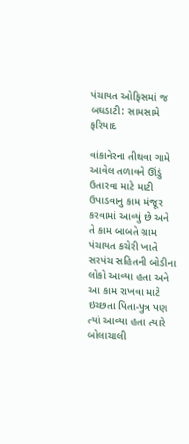પંચાયત ઓફિસમાં જ બઘડાટી: સામસામે ફરિયાદ

વાંકાનેરના તીથવા ગામે આવેલ તળાવને ઊંડું ઉતારવા માટે માટી ઉપાડવાનુ કામ મંજૂર કરવામાં આવ્યું છે અને તે કામ બાબતે ગ્રામ પંચાયત કચેરી ખાતે સરપંચ સહિતની બોડીના લોકો આવ્યા હતા અને આ કામ રાખવા માટે ઇચ્છતા પિતા-પુત્ર પણ ત્યાં આવ્યા હતા ત્યારે બોલાચાલી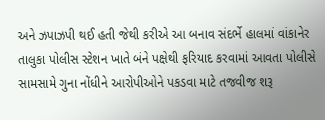અને ઝપાઝપી થઈ હતી જેથી કરીએ આ બનાવ સંદર્ભે હાલમાં વાંકાનેર તાલુકા પોલીસ સ્ટેશન ખાતે બંને પક્ષેથી ફરિયાદ કરવામાં આવતા પોલીસે સામસામે ગુના નોંધીને આરોપીઓને પકડવા માટે તજવીજ શરૂ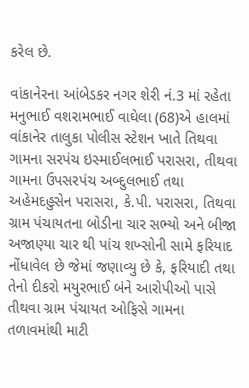કરેલ છે.

વાંકાનેરના આંબેડકર નગર શેરી નં.3 માં રહેતા મનુભાઈ વશરામભાઈ વાઘેલા (68)એ હાલમાં વાંકાનેર તાલુકા પોલીસ સ્ટેશન ખાતે તિથવા ગામના સરપંચ ઇસ્માઈલભાઈ પરાસરા, તીથવા ગામના ઉપસરપંચ અબ્દુલભાઈ તથા અહેમદહુસેન પરાસરા, કે.પી. પરાસરા, તિથવા ગ્રામ પંચાયતના બોડીના ચાર સભ્યો અને બીજા અજાણ્યા ચાર થી પાંચ શખ્સોની સામે ફરિયાદ નોંધાવેલ છે જેમાં જણાવ્યુ છે કે, ફરિયાદી તથા તેનો દીકરો મયુરભાઈ બંને આરોપીઓ પાસે તીથવા ગ્રામ પંચાયત ઓફિસે ગામના તળાવમાંથી માટી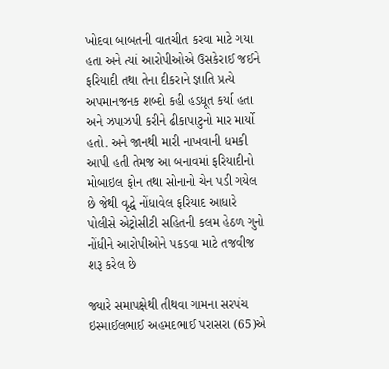ખોદવા બાબતની વાતચીત કરવા માટે ગયા હતા અને ત્યાં આરોપીઓએ ઉસકેરાઈ જઈને ફરિયાદી તથા તેના દીકરાને જ્ઞાતિ પ્રત્યે અપમાનજનક શબ્દો કહી હડધૂત કર્યા હતા અને ઝપાઝપી કરીને ઢીકાપાટુનો માર માર્યો હતો. અને જાનથી મારી નાખવાની ધમકી આપી હતી તેમજ આ બનાવમાં ફરિયાદીનો મોબાઇલ ફોન તથા સોનાનો ચેન પડી ગયેલ છે જેથી વૃદ્ધે નોંધાવેલ ફરિયાદ આધારે પોલીસે એટ્રોસીટી સહિતની કલમ હેઠળ ગુનો નોંધીને આરોપીઓને પકડવા માટે તજવીજ શરૂ કરેલ છે

જ્યારે સમાપક્ષેથી તીથવા ગામના સરપંચ ઇસ્માઈલભાઈ અહમદભાઈ પરાસરા (65)એ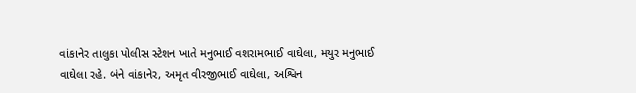વાંકાનેર તાલુકા પોલીસ સ્ટેશન ખાતે મનુભાઈ વશરામભાઈ વાઘેલા, મયુર મનુભાઈ વાઘેલા રહે. બંને વાંકાનેર, અમૃત વીરજીભાઈ વાઘેલા, અશ્વિન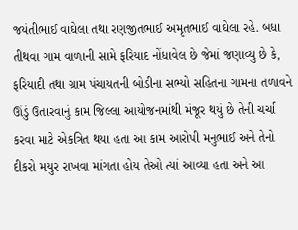જયંતીભાઈ વાઘેલા તથા રણજીતભાઈ અમૃતભાઈ વાઘેલા રહે. બધા તીથવા ગામ વાળાની સામે ફરિયાદ નોંધાવેલ છે જેમાં જણાવ્યુ છે કે, ફરિયાદી તથા ગ્રામ પંચાયતની બોડીના સભ્યો સહિતના ગામના તળાવને ઊંડું ઉતારવાનું કામ જિલ્લા આયોજનમાંથી મંજૂર થયું છે તેની ચર્ચા કરવા માટે એકત્રિત થયા હતા આ કામ આરોપી મનુભાઈ અને તેનો દીકરો મયુર રાખવા માંગતા હોય તેઓ ત્યાં આવ્યા હતા અને આ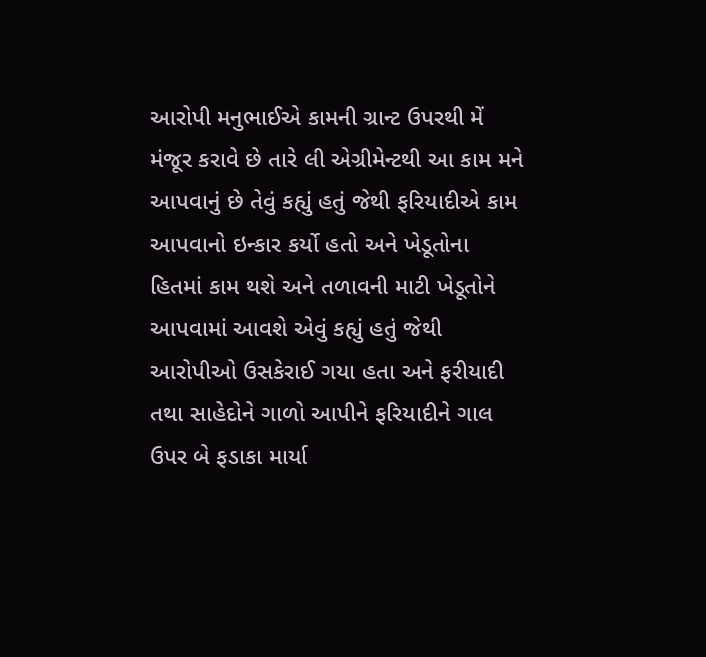આરોપી મનુભાઈએ કામની ગ્રાન્ટ ઉપરથી મેં મંજૂર કરાવે છે તારે લી એગ્રીમેન્ટથી આ કામ મને આપવાનું છે તેવું કહ્યું હતું જેથી ફરિયાદીએ કામ આપવાનો ઇન્કાર કર્યો હતો અને ખેડૂતોના હિતમાં કામ થશે અને તળાવની માટી ખેડૂતોને આપવામાં આવશે એવું કહ્યું હતું જેથી આરોપીઓ ઉસકેરાઈ ગયા હતા અને ફરીયાદી તથા સાહેદોને ગાળો આપીને ફરિયાદીને ગાલ ઉપર બે ફડાકા માર્યા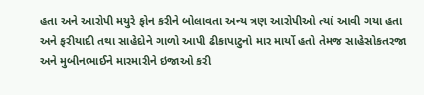હતા અને આરોપી મયુરે ફોન કરીને બોલાવતા અન્ય ત્રણ આરોપીઓ ત્યાં આવી ગયા હતા અને ફરીયાદી તથા સાહેદોને ગાળો આપી ઢીકાપાટુનો માર માર્યો હતો તેમજ સાહેસોકતરજા અને મુબીનભાઈને મારમારીને ઇજાઓ કરી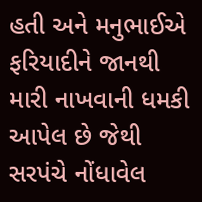હતી અને મનુભાઈએ ફરિયાદીને જાનથી મારી નાખવાની ધમકી આપેલ છે જેથી સરપંચે નોંધાવેલ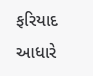ફરિયાદ આધારે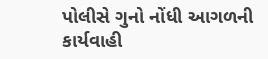પોલીસે ગુનો નોંધી આગળની કાર્યવાહી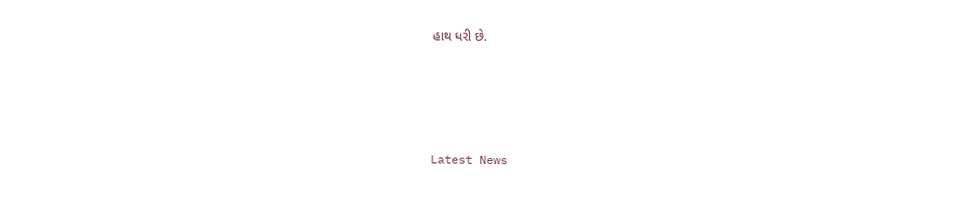હાથ ધરી છે.






Latest News